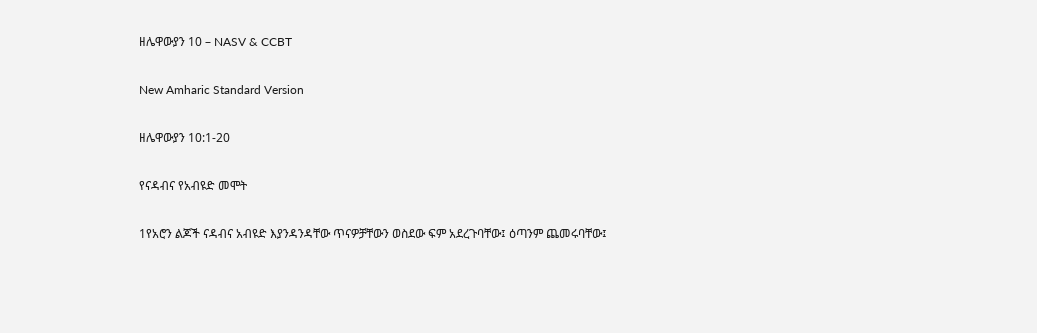ዘሌዋውያን 10 – NASV & CCBT

New Amharic Standard Version

ዘሌዋውያን 10:1-20

የናዳብና የአብዩድ መሞት

1የአሮን ልጆች ናዳብና አብዩድ እያንዳንዳቸው ጥናዎቻቸውን ወስደው ፍም አደረጉባቸው፤ ዕጣንም ጨመሩባቸው፤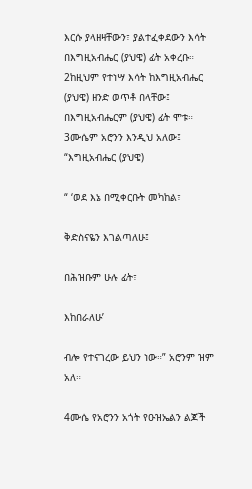እርሱ ያላዘዛቸውን፣ ያልተፈቀደውን እሳት በእግዚአብሔር (ያህዌ) ፊት አቀረቡ። 2ከዚህም የተነሣ እሳት ከእግዚአብሔር (ያህዌ) ዘንድ ወጥቶ በላቸው፤ በእግዚአብሔርም (ያህዌ) ፊት ሞቱ። 3ሙሴም አሮንን እንዲህ አለው፤ “እግዚአብሔር (ያህዌ)

“ ‘ወደ እኔ በሚቀርቡት መካከል፣

ቅድስናዬን እገልጣለሁ፤

በሕዝቡም ሁሉ ፊት፣

እከበራለሁ’

ብሎ የተናገረው ይህን ነው።” አሮንም ዝም አለ።

4ሙሴ የአሮንን አጎት የዑዝኤልን ልጆች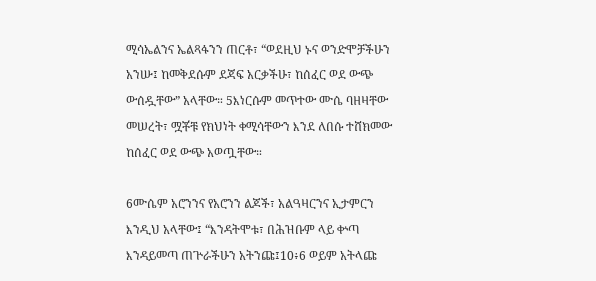ሚሳኤልንና ኤልጻፋንን ጠርቶ፣ “ወደዚህ ኑና ወንድሞቻችሁን አንሡ፤ ከመቅደሱም ደጃፍ አርቃችሁ፣ ከሰፈር ወደ ውጭ ውሰዷቸው” አላቸው። 5እነርሱም መጥተው ሙሴ ባዘዛቸው መሠረት፣ ሟቾቹ የክህነት ቀሚሳቸውን እንደ ለበሱ ተሸክመው ከሰፈር ወደ ውጭ አወጧቸው።

6ሙሴም አሮንንና የአሮንን ልጆች፣ አልዓዛርንና ኢታምርን እንዲህ አላቸው፤ “እንዳትሞቱ፣ በሕዝቡም ላይ ቍጣ እንዳይመጣ ጠጕራችሁን አትንጩ፤10፥6 ወይም አትላጩ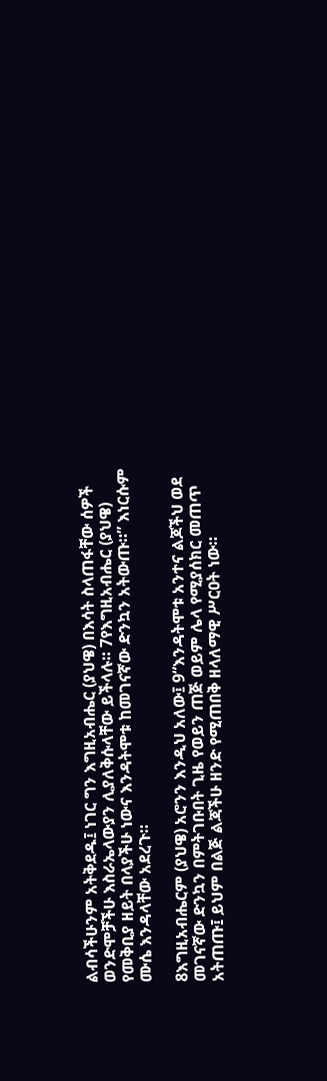ልብሳችሁንም አትቅደዱ፤ ነገር ግን እግዚአብሔር (ያህዌ) በእሳት ስላጠፋቸው ሰዎች ወንድሞቻችሁ እስራኤላውያን ሊያለቅሱላቸው ይችላሉ። 7የእግዚአብሔር (ያህዌ) የመቅቢያ ዘይት በላያችሁ ነውና እንዳትሞቱ ከመገናኛው ድንኳን አትውጡ።” እነርሱም ሙሴ እንዳላቸው አደረጉ።

8እግዚአብሔርም (ያህዌ) አሮንን እንዲህ አለው፤ 9“እንዳትሞቱ አንተና ልጆችህ ወደ መገናኛው ድንኳን በምትገቡበት ጊዜ የወይን ጠጅ ወይም ሌላ የሚያሰክር መጠጥ አትጠጡ፤ ይህም በልጅ ልጃችሁ ዘንድ የሚጠበቅ ዘላለማዊ ሥርዐት ነው።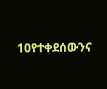10የተቀደሰውንና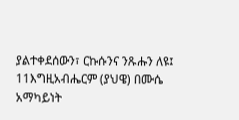ያልተቀደሰውን፣ ርኩሱንና ንጹሑን ለዩ፤ 11እግዚአብሔርም (ያህዌ) በሙሴ አማካይነት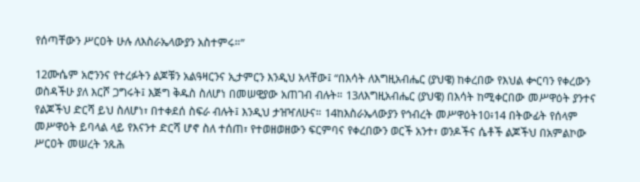የሰጣቸውን ሥርዐት ሁሉ ለእስራኤላውያን አስተምሩ።”

12ሙሴም አሮንንና የተረፉትን ልጆቹን አልዓዛርንና ኢታምርን እንዲህ አላቸው፤ “በእሳት ለእግዚአብሔር (ያህዌ) ከቀረበው የእህል ቍርባን የቀረውን ወስዳችሁ ያለ እርሾ ጋግሩት፤ እጅግ ቅዱስ ስለሆነ በመሠዊያው አጠገብ ብሉት። 13ለእግዚአብሔር (ያህዌ) በእሳት ከሚቀርበው መሥዋዕት ያንተና የልጆችህ ድርሻ ይህ ስለሆነ፣ በተቀደሰ ስፍራ ብሉት፤ እንዲህ ታዝዣለሁና። 14ከእስራኤላውያን የኅብረት መሥዋዕት10፥14 በትውፊት የሰላም መሥዋዕት ይባላል ላይ የእናንተ ድርሻ ሆኖ ስለ ተሰጠ፣ የተወዘወዘውን ፍርምባና የቀረበውን ወርች አንተ፣ ወንዶችና ሴቶች ልጆችህ በአምልኮው ሥርዐት መሠረት ንጹሕ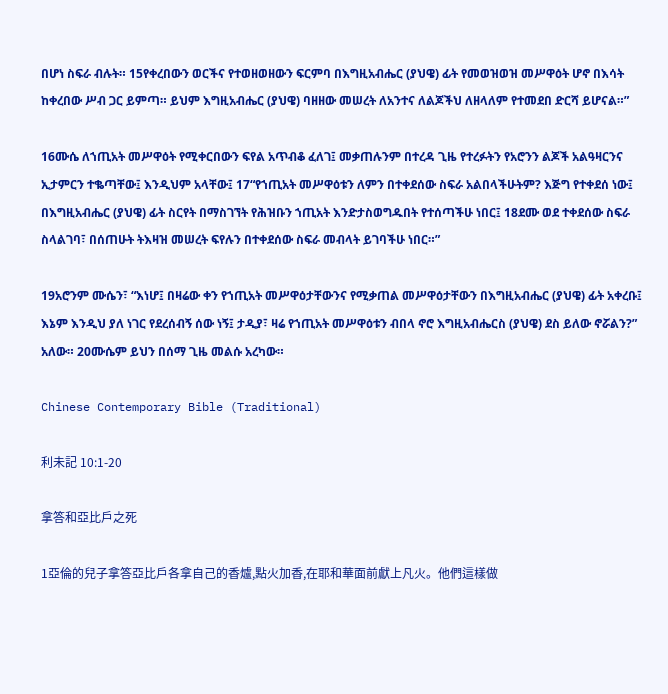በሆነ ስፍራ ብሉት። 15የቀረበውን ወርችና የተወዘወዘውን ፍርምባ በእግዚአብሔር (ያህዌ) ፊት የመወዝወዝ መሥዋዕት ሆኖ በእሳት ከቀረበው ሥብ ጋር ይምጣ። ይህም እግዚአብሔር (ያህዌ) ባዘዘው መሠረት ለአንተና ለልጆችህ ለዘላለም የተመደበ ድርሻ ይሆናል።”

16ሙሴ ለኀጢአት መሥዋዕት የሚቀርበውን ፍየል አጥብቆ ፈለገ፤ መቃጠሉንም በተረዳ ጊዜ የተረፉትን የአሮንን ልጆች አልዓዛርንና ኢታምርን ተቈጣቸው፤ እንዲህም አላቸው፤ 17“የኀጢአት መሥዋዕቱን ለምን በተቀደሰው ስፍራ አልበላችሁትም? እጅግ የተቀደሰ ነው፤ በእግዚአብሔር (ያህዌ) ፊት ስርየት በማስገኘት የሕዝቡን ኀጢአት እንድታስወግዱበት የተሰጣችሁ ነበር፤ 18ደሙ ወደ ተቀደሰው ስፍራ ስላልገባ፣ በሰጠሁት ትእዛዝ መሠረት ፍየሉን በተቀደሰው ስፍራ መብላት ይገባችሁ ነበር።”

19አሮንም ሙሴን፣ “እነሆ፤ በዛሬው ቀን የኀጢአት መሥዋዕታቸውንና የሚቃጠል መሥዋዕታቸውን በእግዚአብሔር (ያህዌ) ፊት አቀረቡ፤ እኔም እንዲህ ያለ ነገር የደረሰብኝ ሰው ነኝ፤ ታዲያ፣ ዛሬ የኀጢአት መሥዋዕቱን ብበላ ኖሮ እግዚአብሔርስ (ያህዌ) ደስ ይለው ኖሯልን?” አለው። 20ሙሴም ይህን በሰማ ጊዜ መልሱ አረካው።

Chinese Contemporary Bible (Traditional)

利未記 10:1-20

拿答和亞比戶之死

1亞倫的兒子拿答亞比戶各拿自己的香爐,點火加香,在耶和華面前獻上凡火。他們這樣做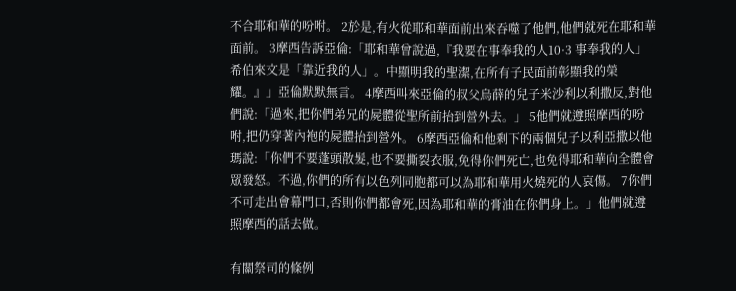不合耶和華的吩咐。 2於是,有火從耶和華面前出來吞噬了他們,他們就死在耶和華面前。 3摩西告訴亞倫:「耶和華曾說過,『我要在事奉我的人10·3 事奉我的人」希伯來文是「靠近我的人」。中顯明我的聖潔,在所有子民面前彰顯我的榮耀。』」亞倫默默無言。 4摩西叫來亞倫的叔父烏薛的兒子米沙利以利撒反,對他們說:「過來,把你們弟兄的屍體從聖所前抬到營外去。」 5他們就遵照摩西的吩咐,把仍穿著內袍的屍體抬到營外。 6摩西亞倫和他剩下的兩個兒子以利亞撒以他瑪說:「你們不要蓬頭散髮,也不要撕裂衣服,免得你們死亡,也免得耶和華向全體會眾發怒。不過,你們的所有以色列同胞都可以為耶和華用火燒死的人哀傷。 7你們不可走出會幕門口,否則你們都會死,因為耶和華的膏油在你們身上。」他們就遵照摩西的話去做。

有關祭司的條例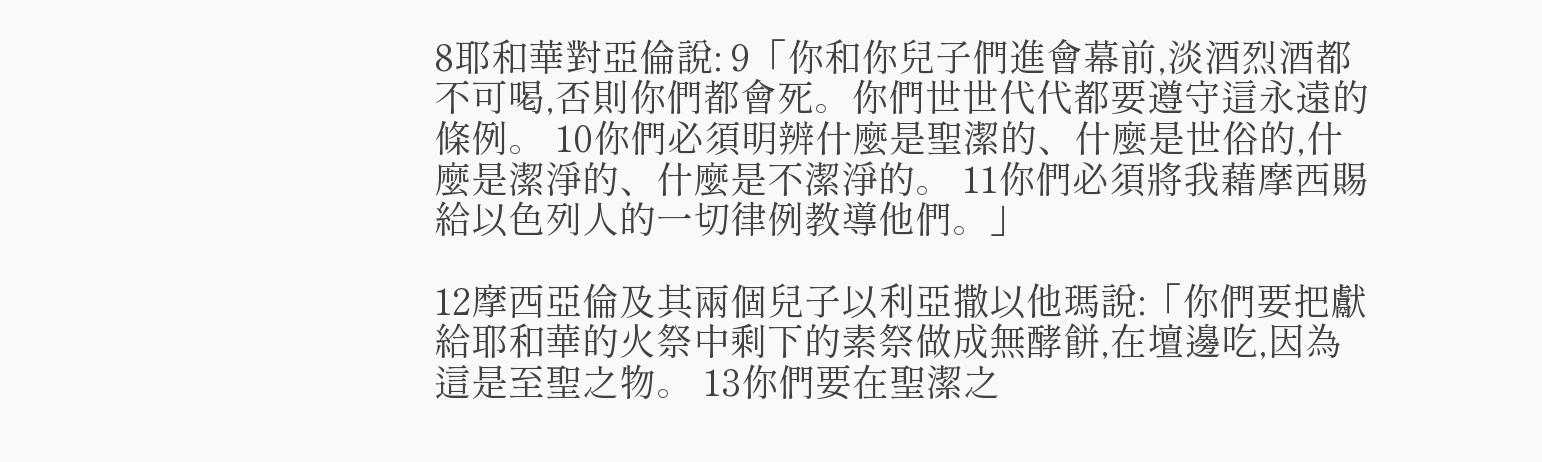8耶和華對亞倫說: 9「你和你兒子們進會幕前,淡酒烈酒都不可喝,否則你們都會死。你們世世代代都要遵守這永遠的條例。 10你們必須明辨什麼是聖潔的、什麼是世俗的,什麼是潔淨的、什麼是不潔淨的。 11你們必須將我藉摩西賜給以色列人的一切律例教導他們。」

12摩西亞倫及其兩個兒子以利亞撒以他瑪說:「你們要把獻給耶和華的火祭中剩下的素祭做成無酵餅,在壇邊吃,因為這是至聖之物。 13你們要在聖潔之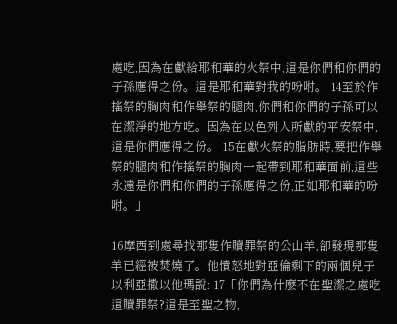處吃,因為在獻給耶和華的火祭中,這是你們和你們的子孫應得之份。這是耶和華對我的吩咐。 14至於作搖祭的胸肉和作舉祭的腿肉,你們和你們的子孫可以在潔淨的地方吃。因為在以色列人所獻的平安祭中,這是你們應得之份。 15在獻火祭的脂肪時,要把作舉祭的腿肉和作搖祭的胸肉一起帶到耶和華面前,這些永遠是你們和你們的子孫應得之份,正如耶和華的吩咐。」

16摩西到處尋找那隻作贖罪祭的公山羊,卻發現那隻羊已經被焚燒了。他憤怒地對亞倫剩下的兩個兒子以利亞撒以他瑪說: 17「你們為什麼不在聖潔之處吃這贖罪祭?這是至聖之物,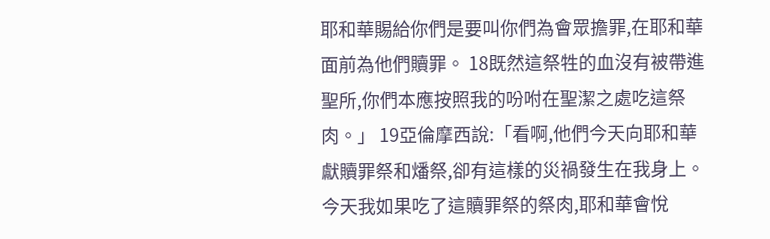耶和華賜給你們是要叫你們為會眾擔罪,在耶和華面前為他們贖罪。 18既然這祭牲的血沒有被帶進聖所,你們本應按照我的吩咐在聖潔之處吃這祭肉。」 19亞倫摩西說:「看啊,他們今天向耶和華獻贖罪祭和燔祭,卻有這樣的災禍發生在我身上。今天我如果吃了這贖罪祭的祭肉,耶和華會悅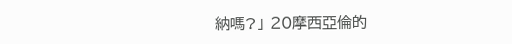納嗎?」 20摩西亞倫的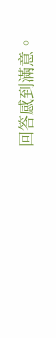回答感到滿意。